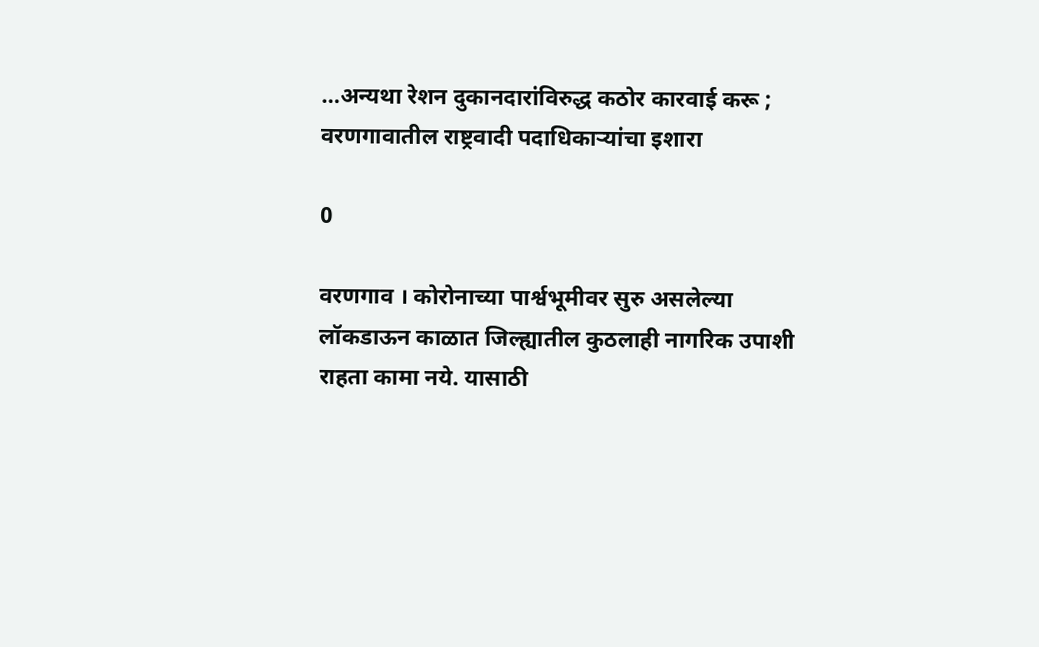…अन्यथा रेशन दुकानदारांविरुद्ध कठोर कारवाई करू ; वरणगावातील राष्ट्रवादी पदाधिकार्‍यांचा इशारा

0

वरणगाव । कोरोनाच्या पार्श्वभूमीवर सुरु असलेल्या लॉकडाऊन काळात जिल्ह्यातील कुठलाही नागरिक उपाशी राहता कामा नये. यासाठी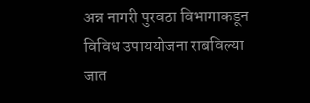अन्न नागरी पुरवठा विभागाकडून विविध उपाययोजना राबविल्या जात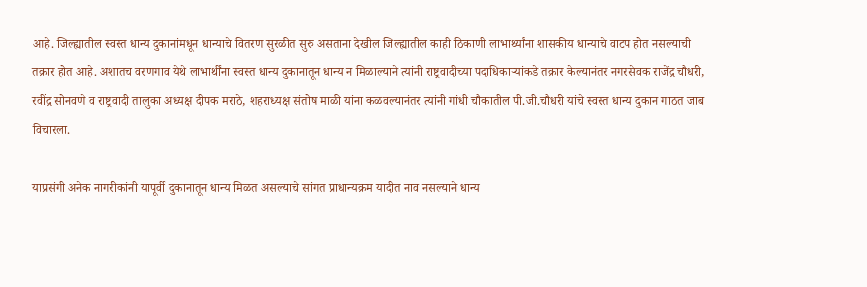आहे. जिल्ह्यातील स्वस्त धान्य दुकानांमधून धान्याचे वितरण सुरळीत सुरु असताना देखील जिल्ह्यातील काही ठिकाणी लाभार्थ्यांना शासकीय धान्याचे वाटप होत नसल्याची तक्रार होत आहे. अशातच वरणगाव येथे लाभार्थींना स्वस्त धान्य दुकानातून धान्य न मिळाल्याने त्यांनी राष्ट्रवादीच्या पदाधिकार्‍यांकडे तक्रार केल्यानंतर नगरसेवक राजेंद्र चौधरी, रवींद्र सोनवणे व राष्ट्रवादी तालुका अध्यक्ष दीपक मराठे, शहराध्यक्ष संतोष माळी यांना कळवल्यानंतर त्यांनी गांधी चौकातील पी.जी.चौधरी यांचे स्वस्त धान्य दुकान गाठत जाब विचारला.

याप्रसंगी अनेक नागरीकांनी यापूर्वी दुकानातून धान्य मिळत असल्याचे सांगत प्राधान्यक्रम यादीत नाव नसल्याने धान्य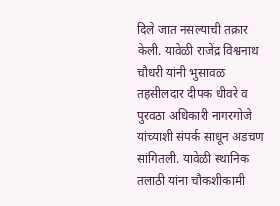दिले जात नसल्याची तक्रार केली. यावेळी राजेंद्र विश्वनाथ चौधरी यांनी भुसावळ तहसीलदार दीपक धीवरे व पुरवठा अधिकारी नागरगोजे यांच्याशी संपर्क साधून अडचण सांगितली. यावेळी स्थानिक तलाठी यांना चौकशीकामी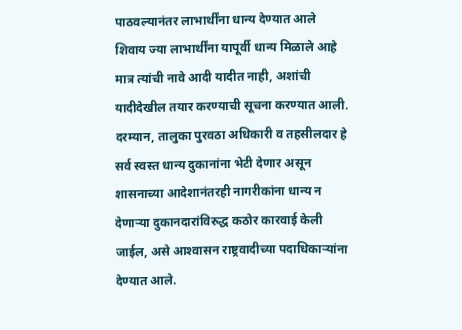पाठवल्यानंतर लाभार्थींना धान्य देण्यात आले शिवाय ज्या लाभार्थींना यापूर्वी धान्य मिळाले आहे मात्र त्यांची नावे आदी यादीत नाही, अशांची यादीदेखील तयार करण्याची सूचना करण्यात आली. दरम्यान, तालुका पुरवठा अधिकारी व तहसीलदार हे सर्व स्वस्त धान्य दुकानांना भेटी देणार असून शासनाच्या आदेशानंतरही नागरीकांना धान्य न देणार्‍या दुकानदारांविरुद्ध कठोर कारवाई केली जाईल, असे आश्‍वासन राष्ट्रवादीच्या पदाधिकार्‍यांना देण्यात आले.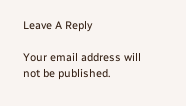Leave A Reply

Your email address will not be published.